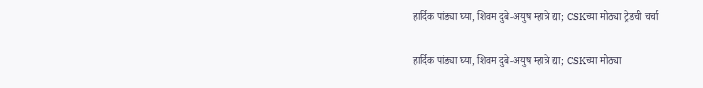हार्दिक पांड्या घ्या, शिवम दुबे-अयुष म्हात्रे द्या; CSKच्या मोठ्या ट्रेडची चर्चा

हार्दिक पांड्या घ्या, शिवम दुबे-अयुष म्हात्रे द्या; CSKच्या मोठ्या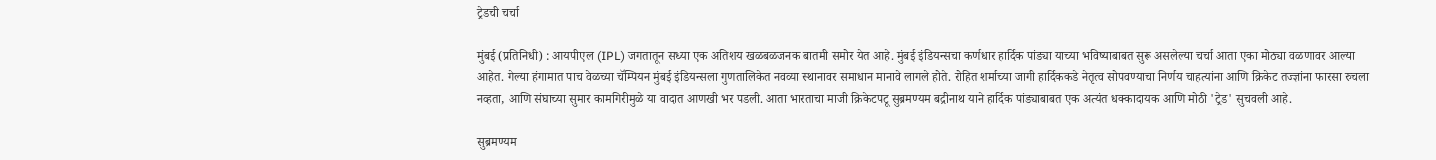ट्रेडची चर्चा

मुंबई (प्रतिनिधी) : आयपीएल (IPL) जगतातून सध्या एक अतिशय खळबळजनक बातमी समोर येत आहे. मुंबई इंडियन्सचा कर्णधार हार्दिक पांड्या याच्या भविष्याबाबत सुरू असलेल्या चर्चा आता एका मोठ्या वळणावर आल्या आहेत. गेल्या हंगामात पाच वेळच्या चॅम्पियन मुंबई इंडियन्सला गुणतालिकेत नवव्या स्थानावर समाधान मानावे लागले होते. रोहित शर्माच्या जागी हार्दिककडे नेतृत्व सोपवण्याचा निर्णय चाहत्यांना आणि क्रिकेट तज्ज्ञांना फारसा रुचला नव्हता, आणि संघाच्या सुमार कामगिरीमुळे या वादात आणखी भर पडली. आता भारताचा माजी क्रिकेटपटू सुब्रमण्यम बद्रीनाथ याने हार्दिक पांड्याबाबत एक अत्यंत धक्कादायक आणि मोठी 'ट्रेड' सुचवली आहे.

सुब्रमण्यम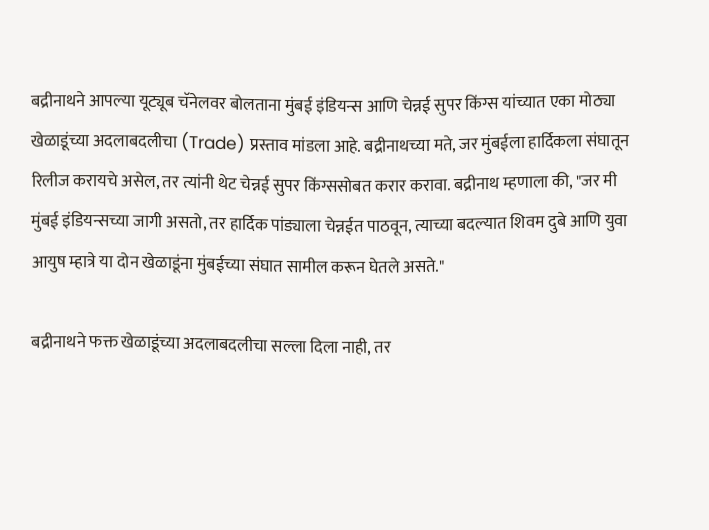बद्रीनाथने आपल्या यूट्यूब चॅनेलवर बोलताना मुंबई इंडियन्स आणि चेन्नई सुपर किंग्स यांच्यात एका मोठ्या खेळाडूंच्या अदलाबदलीचा (Trade) प्रस्ताव मांडला आहे. बद्रीनाथच्या मते, जर मुंबईला हार्दिकला संघातून रिलीज करायचे असेल, तर त्यांनी थेट चेन्नई सुपर किंग्ससोबत करार करावा. बद्रीनाथ म्हणाला की, "जर मी मुंबई इंडियन्सच्या जागी असतो, तर हार्दिक पांड्याला चेन्नईत पाठवून, त्याच्या बदल्यात शिवम दुबे आणि युवा आयुष म्हात्रे या दोन खेळाडूंना मुंबईच्या संघात सामील करून घेतले असते."

बद्रीनाथने फक्त खेळाडूंच्या अदलाबदलीचा सल्ला दिला नाही, तर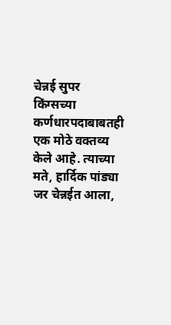चेन्नई सुपर किंग्सच्या कर्णधारपदाबाबतही एक मोठे वक्तव्य केले आहे. त्याच्या मते, हार्दिक पांड्या जर चेन्नईत आला,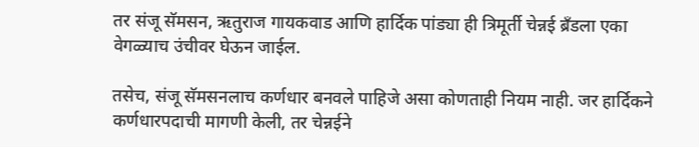तर संजू सॅमसन, ऋतुराज गायकवाड आणि हार्दिक पांड्या ही त्रिमूर्ती चेन्नई ब्रँडला एका वेगळ्याच उंचीवर घेऊन जाईल.

तसेच, संजू सॅमसनलाच कर्णधार बनवले पाहिजे असा कोणताही नियम नाही. जर हार्दिकने कर्णधारपदाची मागणी केली, तर चेन्नईने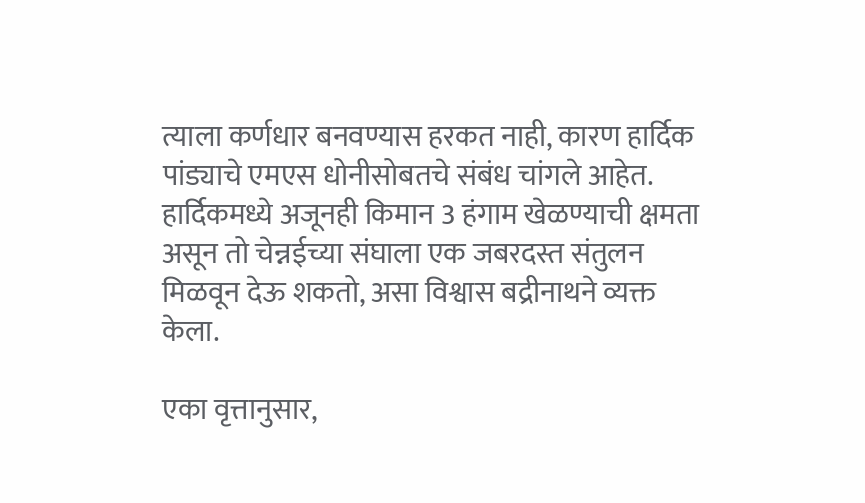त्याला कर्णधार बनवण्यास हरकत नाही, कारण हार्दिक पांड्याचे एमएस धोनीसोबतचे संबंध चांगले आहेत. हार्दिकमध्ये अजूनही किमान 3 हंगाम खेळण्याची क्षमता असून तो चेन्नईच्या संघाला एक जबरदस्त संतुलन मिळवून देऊ शकतो, असा विश्वास बद्रीनाथने व्यक्त केला.

एका वृत्तानुसार,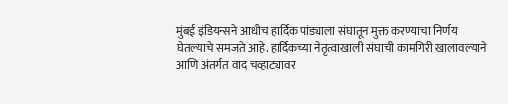मुंबई इंडियन्सने आधीच हार्दिक पांड्याला संघातून मुक्त करण्याचा निर्णय घेतल्याचे समजते आहे. हार्दिकच्या नेतृत्वाखाली संघाची कामगिरी खालावल्याने आणि अंतर्गत वाद चव्हाट्यावर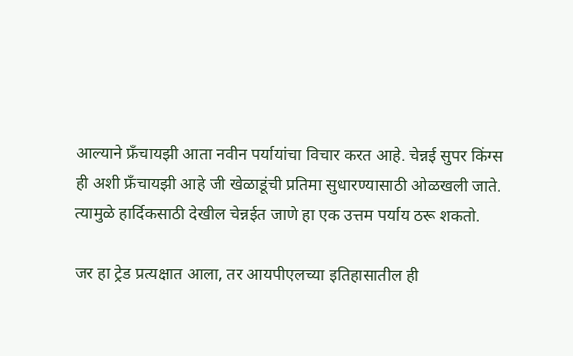आल्याने फ्रँचायझी आता नवीन पर्यायांचा विचार करत आहे. चेन्नई सुपर किंग्स ही अशी फ्रँचायझी आहे जी खेळाडूंची प्रतिमा सुधारण्यासाठी ओळखली जाते. त्यामुळे हार्दिकसाठी देखील चेन्नईत जाणे हा एक उत्तम पर्याय ठरू शकतो.

जर हा ट्रेड प्रत्यक्षात आला, तर आयपीएलच्या इतिहासातील ही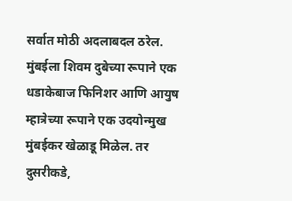सर्वात मोठी अदलाबदल ठरेल. मुंबईला शिवम दुबेच्या रूपाने एक धडाकेबाज फिनिशर आणि आयुष म्हात्रेच्या रूपाने एक उदयोन्मुख मुंबईकर खेळाडू मिळेल. तर दुसरीकडे,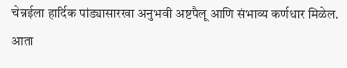चेन्नईला हार्दिक पांड्यासारखा अनुभवी अष्टपैलू आणि संभाव्य कर्णधार मिळेल. आता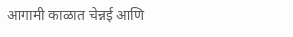आगामी काळात चेन्नई आणि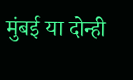मुंबई या दोन्ही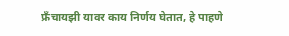फ्रँचायझी यावर काय निर्णय घेतात, हे पाहणे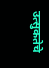उत्सुकतेचे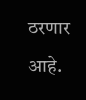ठरणार आहे.